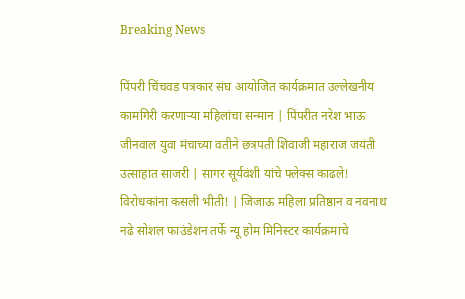Breaking News

पिंपरी चिंचवड पत्रकार संघ आयोजित कार्यक्रमात उल्लेखनीय कामगिरी करणाऱ्या महिलांचा सन्मान | पिंपरीत नरेश भाऊ जीनवाल युवा मंचाच्या वतीने छत्रपती शिवाजी महाराज जयंती उत्साहात साजरी | सागर सूर्यवंशी यांचे फ्लेक्स काढले! विरोधकांना कसली भीती! | जिजाऊ महिला प्रतिष्ठान व नवनाथ नढे सोशल फाउंडेशन तर्फे न्यू होम मिनिस्टर कार्यक्रमाचे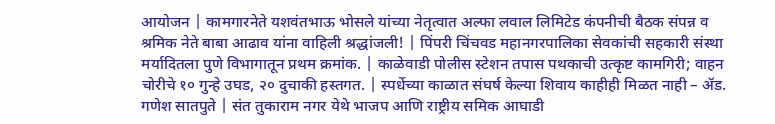आयोजन | कामगारनेते यशवंतभाऊ भोसले यांच्या नेतृत्वात अल्फा लवाल लिमिटेड कंपनीची बैठक संपन्न व श्रमिक नेते बाबा आढाव यांना वाहिली श्रद्धांजली! | पिंपरी चिंचवड महानगरपालिका सेवकांची सहकारी संस्था मर्यादितला पुणे विभागातून प्रथम क्रमांक. | काळेवाडी पोलीस स्टेशन तपास पथकाची उत्कृष्ट कामगिरी; वाहन चोरीचे १० गुन्हे उघड, २० दुचाकी हस्तगत. | स्पर्धेच्या काळात संघर्ष केल्या शिवाय काहीही मिळत नाही – ॲड. गणेश सातपुते | संत तुकाराम नगर येथे भाजप आणि राष्ट्रीय समिक आघाडी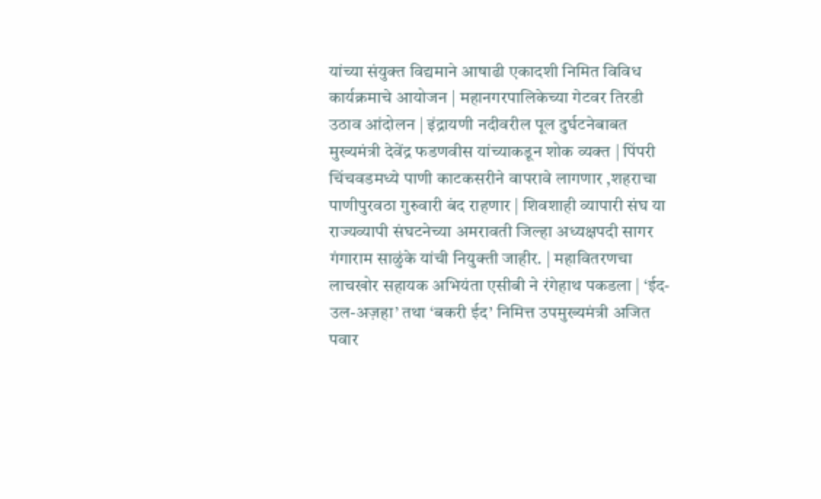यांच्या संयुक्त विद्यमाने आषाढी एकादशी निमित विविध कार्यक्रमाचे आयोजन | महानगरपालिकेच्या गेटवर तिरडी उठाव आंदोलन | इंद्रायणी नदीवरील पूल दुर्घटनेबाबत मुख्यमंत्री देवेंद्र फडणवीस यांच्याकडून शोक व्यक्त | पिंपरी चिंचवडमध्ये पाणी काटकसरीने वापरावे लागणार ,शहराचा पाणीपुरवठा गुरुवारी बंद राहणार | शिवशाही व्यापारी संघ या राज्यव्यापी संघटनेच्या अमरावती जिल्हा अध्यक्षपदी सागर गंगाराम साळुंके यांची नियुक्ती जाहीर. | महावितरणचा लाचखोर सहायक अभियंता एसीबी ने रंगेहाथ पकडला | ‘ईद-उल-अज़हा’ तथा ‘बकरी ईद’ निमित्त उपमुख्यमंत्री अजित पवार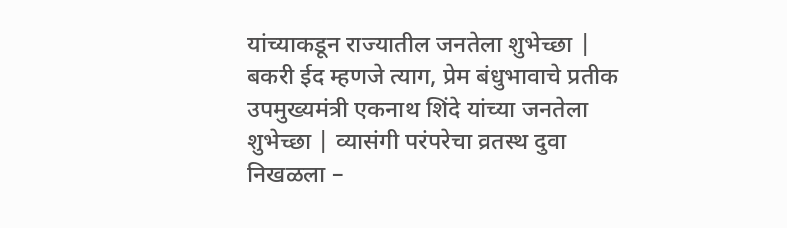यांच्याकडून राज्यातील जनतेला शुभेच्छा | बकरी ईद म्हणजे त्याग, प्रेम बंधुभावाचे प्रतीक उपमुख्यमंत्री एकनाथ शिंदे यांच्या जनतेला शुभेच्छा | व्यासंगी परंपरेचा व्रतस्थ दुवा निखळला –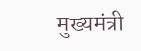मुख्यमंत्री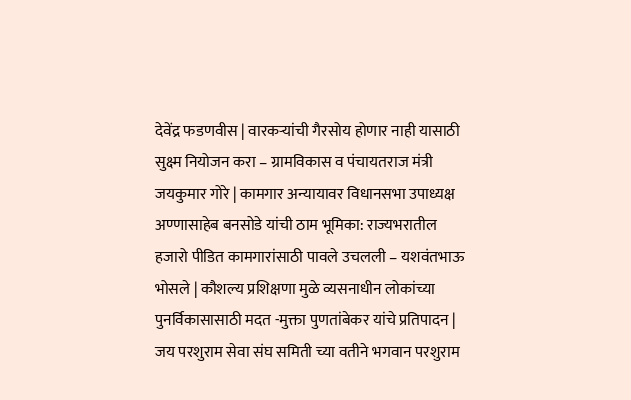देवेंद्र फडणवीस | वारकऱ्यांची गैरसोय होणार नाही यासाठी सुक्ष्म नियोजन करा – ग्रामविकास व पंचायतराज मंत्री जयकुमार गोरे | कामगार अन्यायावर विधानसभा उपाध्यक्ष अण्णासाहेब बनसोडे यांची ठाम भूमिका: राज्यभरातील हजारो पीडित कामगारांसाठी पावले उचलली – यशवंतभाऊ भोसले | कौशल्य प्रशिक्षणा मुळे व्यसनाधीन लोकांच्या पुनर्विकासासाठी मदत -मुक्ता पुणतांबेकर यांचे प्रतिपादन | जय परशुराम सेवा संघ समिती च्या वतीने भगवान परशुराम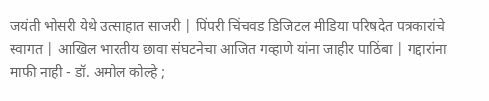जयंती भोसरी येथे उत्साहात साजरी | पिंपरी चिंचवड डिजिटल मीडिया परिषदेत पत्रकारांचे स्वागत | आखिल भारतीय छावा संघटनेचा आजित गव्हाणे यांना जाहीर पाठिंबा | गद्दारांना माफी नाही - डॉ. अमोल कोल्हे ;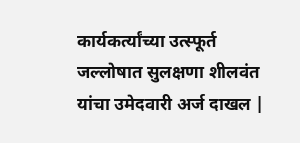कार्यकर्त्यांच्या उत्स्फूर्त जल्लोषात सुलक्षणा शीलवंत यांचा उमेदवारी अर्ज दाखल |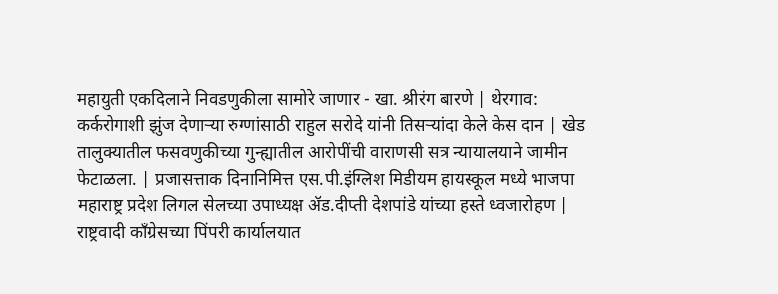महायुती एकदिलाने निवडणुकीला सामोरे जाणार - खा. श्रीरंग बारणे | थेरगाव: कर्करोगाशी झुंज देणाऱ्या रुग्णांसाठी राहुल सरोदे यांनी तिसऱ्यांदा केले केस दान | खेड तालुक्यातील फसवणुकीच्या गुन्ह्यातील आरोपींची वाराणसी सत्र न्यायालयाने जामीन फेटाळला. | प्रजासत्ताक दिनानिमित्त एस.पी.इंग्लिश मिडीयम हायस्कूल मध्ये भाजपा महाराष्ट्र प्रदेश लिगल सेलच्या उपाध्यक्ष ॲड.दीप्ती देशपांडे यांच्या हस्ते ध्वजारोहण | राष्ट्रवादी काँग्रेसच्या पिंपरी कार्यालयात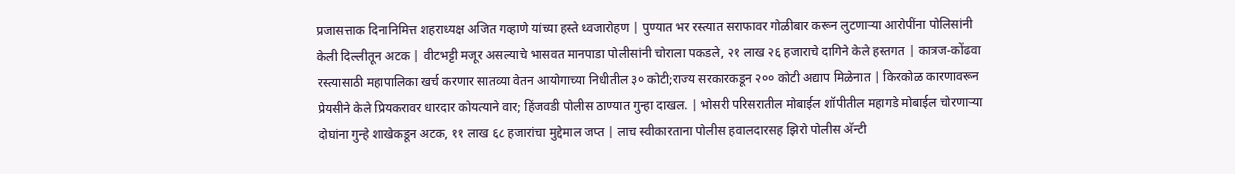प्रजासत्ताक दिनानिमित्त शहराध्यक्ष अजित गव्हाणे यांच्या हस्ते ध्वजारोहण | पुण्यात भर रस्त्यात सराफावर गोळीबार करून लुटणाऱ्या आरोपींना पोलिसांनी केली दिल्लीतून अटक | वीटभट्टी मजूर असल्याचे भासवत मानपाडा पोलीसांनी चोराला पकडले, २१ लाख २६ हजाराचे दागिने केले हस्तगत | कात्रज-कोंढवा रस्त्यासाठी महापालिका खर्च करणार सातव्या वेतन आयोगाच्या निधीतील ३० कोटी;राज्य सरकारकडून २०० कोटी अद्याप मिळेनात | किरकोळ कारणावरून प्रेयसीने केले प्रियकरावर धारदार कोयत्याने वार; हिंजवडी पोलीस ठाण्यात गुन्हा दाखल. | भोसरी परिसरातील मोबाईल शॉपीतील महागडे मोबाईल चोरणाऱ्या दोघांना गुन्हे शाखेकडून अटक, ११ लाख ६८ हजारांचा मुद्देमाल जप्त | लाच स्वीकारताना पोलीस हवालदारसह झिरो पोलीस अ‍ॅन्टी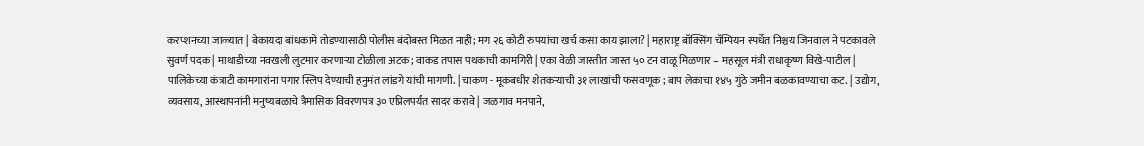करप्शनच्या जाळ्यात | बेकायदा बांधकामे तोडण्यासाठी पोलीस बंदोबस्त मिळत नाही; मग २६ कोटी रुपयांचा खर्च कसा काय झाला? | महाराष्ट्र बॉक्सिंग चॅम्पियन स्पर्धेत निश्चय जिनवाल ने पटकावले सुवर्ण पदक | माथाडीच्या नवखली लुटमार करणाऱ्या टोळीला अटक; वाकड तपास पथकाची कामगिरी | एका वेळी जास्तीत जास्त ५० टन वाळू मिळणार – महसूल मंत्री राधाकृष्ण विखे-पाटील | पालिकेच्या कंत्राटी कामगारांना पगार स्लिप देण्याची हनुमंत लांडगे यांची मागणी. | चाकण - मूकबधीर शेतकऱ्याची ३१ लाखांची फसवणूक ; बाप लेकाचा १४५ गुंठे जमीन बळकावण्याचा कट. | उद्योग, व्यवसाय, आस्थापनांनी मनुष्यबळाचे त्रैमासिक विवरणपत्र ३० एप्रिलपर्यंत सादर करावे | जळगाव मनपाने,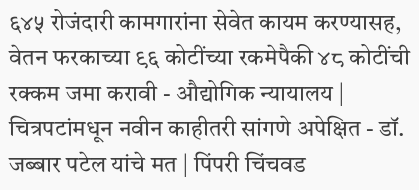६४५ रोजंदारी कामगारांना सेवेत कायम करण्यासह, वेतन फरकाच्या ९६ कोटींच्या रकमेपैकी ४८ कोटींची रक्कम जमा करावी - औद्योगिक न्यायालय | चित्रपटांमधून नवीन काहीतरी सांगणे अपेक्षित - डॉ. जब्बार पटेल यांचे मत | पिंपरी चिंचवड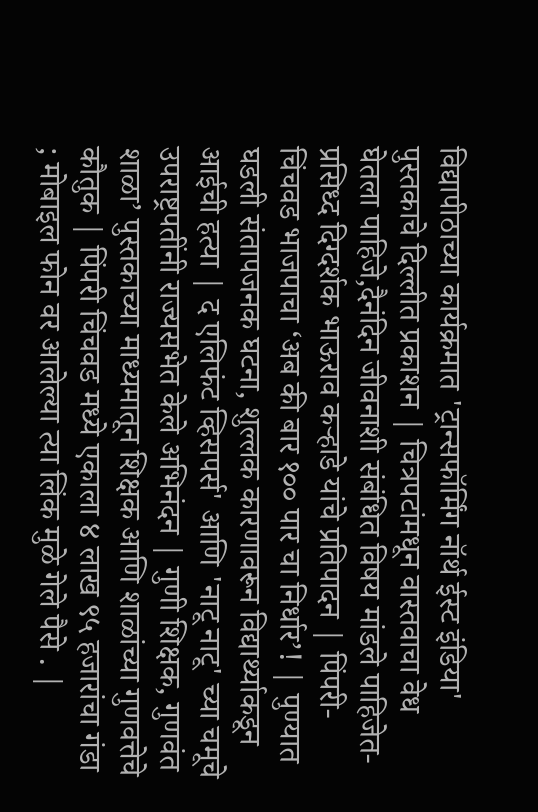विद्यापीठाच्या कार्यक्रमात 'ट्रान्सफॉर्मिंग नॉर्थ ईस्ट इंडिया' पुस्तकाचे दिल्लीत प्रकाशन | चित्रपटांमधून वास्तवाचा वेध घेतला पाहिजे,दैनंदिन जीवनाशी संबंधित विषय मांडले पाहिजेत-प्रसिध्द दिग्दर्शक भाऊराव कऱ्हाडे यांचे प्रतिपादन | पिंपरी-चिंचवड भाजपाचा ‘अब की बार १०० पार चा निर्धार’! | पुण्यात घडली संतापजनक घटना, शुल्लक कारणावरून विद्यार्थ्याकडून आईची हत्या | द एलिफंट व्हिसपर्स' आणि 'नाटू नाटू' च्या चमूचे उपराष्ट्रपतींनी राज्यसभेत केले अभिनंदन | गुणी शिक्षक, गुणवंत शाळा’ पुस्तकाच्या माध्यमातून शिक्षक आणि शाळांच्या गुणवत्तेचे कौतुक | पिंपरी चिंचवड मध्ये एकाला ४ लाख ९५ हजारांचा गंडा ; मोबाइल फोन वर आलेल्या त्या लिंक मुळे गेले पैसे . |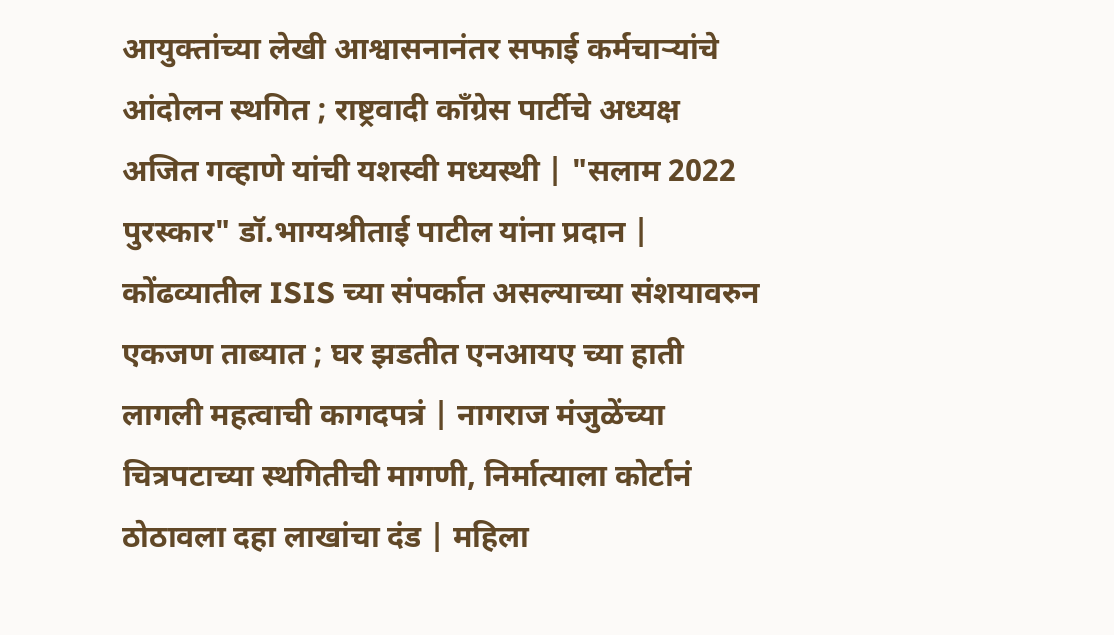आयुक्तांच्या लेखी आश्वासनानंतर सफाई कर्मचाऱ्यांचे आंदोलन स्थगित ; राष्ट्रवादी काँग्रेस पार्टीचे अध्यक्ष अजित गव्हाणे यांची यशस्वी मध्यस्थी | "सलाम 2022 पुरस्कार" डॉ.भाग्यश्रीताई पाटील यांना प्रदान | कोंढव्यातील ISIS च्या संपर्कात असल्याच्या संशयावरुन एकजण ताब्यात ; घर झडतीत एनआयए च्या हाती लागली महत्वाची कागदपत्रं | नागराज मंजुळेंच्या चित्रपटाच्या स्थगितीची मागणी, निर्मात्याला कोर्टानं ठोठावला दहा लाखांचा दंड | महिला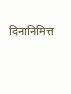दिनानिमित्त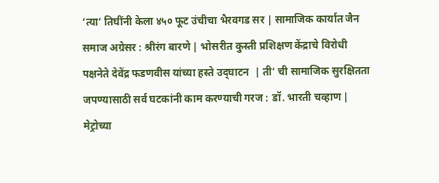‘त्या’ तिघींनी केला ४५० फूट उंचीचा भैरवगड सर | सामाजिक कार्यात जैन समाज अग्रेसर : श्रीरंग बारणे | भोसरीत कुस्ती प्रशिक्षण केंद्राचे विरोधी पक्षनेते देवेंद्र फडणवीस यांच्या हस्ते उद्‌घाटन  | ती’ ची सामाजिक सुरक्षितता जपण्यासाठी सर्व घटकांनी काम करण्याची गरज : डॉ. भारती चव्हाण | मेट्रोच्या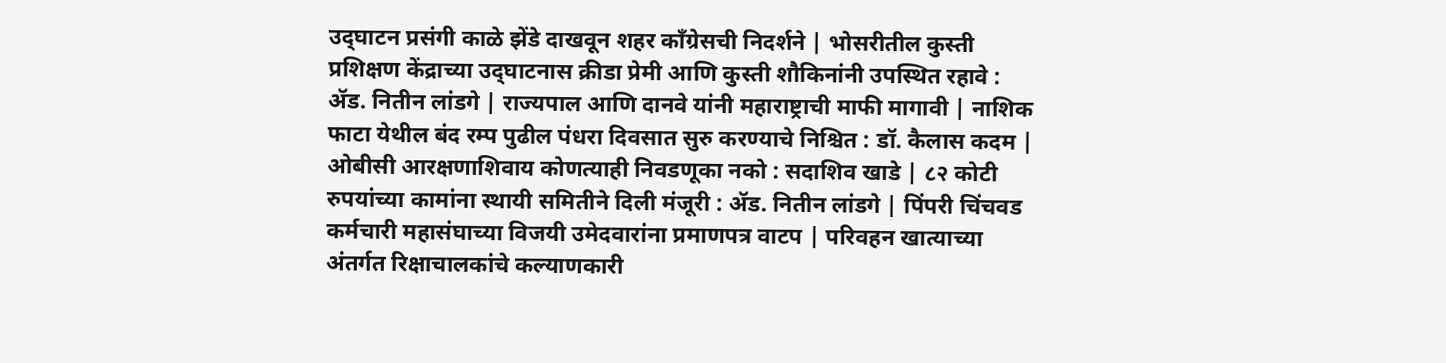उद्‌घाटन प्रसंगी काळे झेंडे दाखवून शहर कॉंग्रेसची निदर्शने | भोसरीतील कुस्ती प्रशिक्षण केंद्राच्या उद्‌घाटनास क्रीडा प्रेमी आणि कुस्ती शौकिनांनी उपस्थित रहावे : ॲड. नितीन लांडगे | राज्यपाल आणि दानवे यांनी महाराष्ट्राची माफी मागावी | नाशिक फाटा येथील बंद रम्प पुढील पंधरा दिवसात सुरु करण्याचे निश्चित : डॉ. कैलास कदम | ओबीसी आरक्षणाशिवाय कोणत्याही निवडणूका नको : सदाशिव खाडे | ८२ कोटी रुपयांच्या कामांना स्थायी समितीने दिली मंजूरी : ॲड. नितीन लांडगे | पिंपरी चिंचवड कर्मचारी महासंघाच्या विजयी उमेदवारांना प्रमाणपत्र वाटप | परिवहन खात्याच्या अंतर्गत रिक्षाचालकांचे कल्याणकारी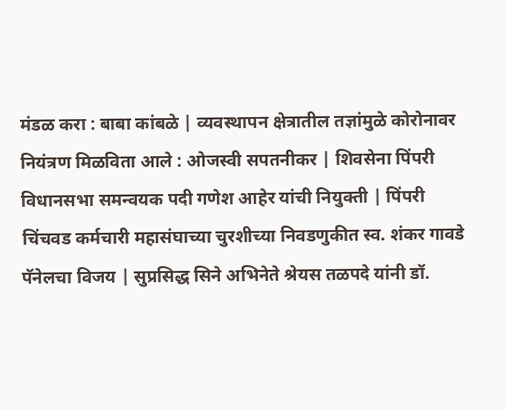मंडळ करा : बाबा कांबळे | व्यवस्थापन क्षेत्रातील तज्ञांमुळे कोरोनावर नियंत्रण मिळविता आले : ओजस्वी सपतनीकर | शिवसेना पिंपरी विधानसभा समन्वयक पदी गणेश आहेर यांची नियुक्ती | पिंपरी चिंचवड कर्मचारी महासंघाच्या चुरशीच्या निवडणुकीत स्व. शंकर गावडे पॅनेलचा विजय | सुप्रसिद्ध सिने अभिनेते श्रेयस तळपदे यांनी डॉ.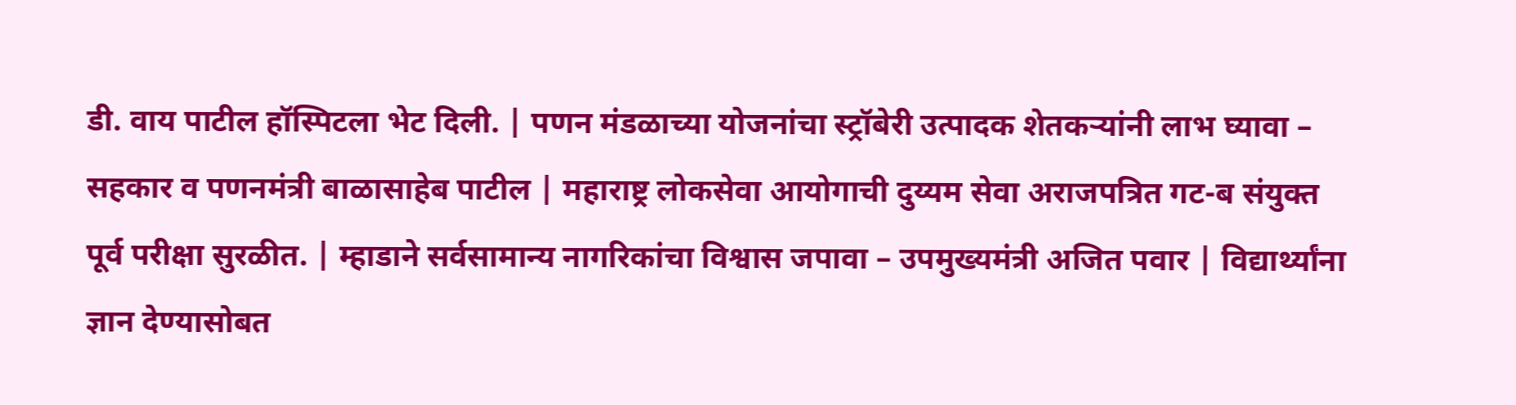डी. वाय पाटील हॉस्पिटला भेट दिली. | पणन मंडळाच्या योजनांचा स्ट्रॉबेरी उत्पादक शेतकऱ्यांनी लाभ घ्यावा – सहकार व पणनमंत्री बाळासाहेब पाटील | महाराष्ट्र लोकसेवा आयोगाची दुय्यम सेवा अराजपत्रित गट-ब संयुक्त पूर्व परीक्षा सुरळीत. | म्हाडाने सर्वसामान्य नागरिकांचा विश्वास जपावा – उपमुख्यमंत्री अजित पवार | विद्यार्थ्यांना ज्ञान देण्यासोबत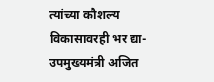त्यांच्या कौशल्य विकासावरही भर द्या- उपमुख्यमंत्री अजित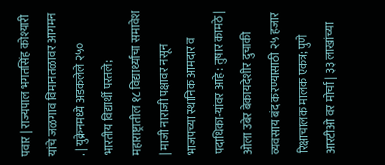पवार | राज्यपाल भगतसिंह कोश्यारी यांचे जळगाव विमानतळावर आगमन . | युक्रेनमध्ये अडकलेले २५० भारतीय विद्यार्थी परतले; महाराष्ट्रातील १८ विद्यार्थ्यांचा समावेश | माजी नाराजी पक्षावर नसून भाजपच्या स्थानिक आमदार व पदाधिका-यांवर आहे : तुषार कामठे | ओला उबेर बेकायदेशीर दुचाकी व्यवसाय बंद करण्यासाठी २५ हजार रिक्षाचालक मालक एकत्र; पुणे आरटीओ वर मोर्चा | ३३ लाखांच्या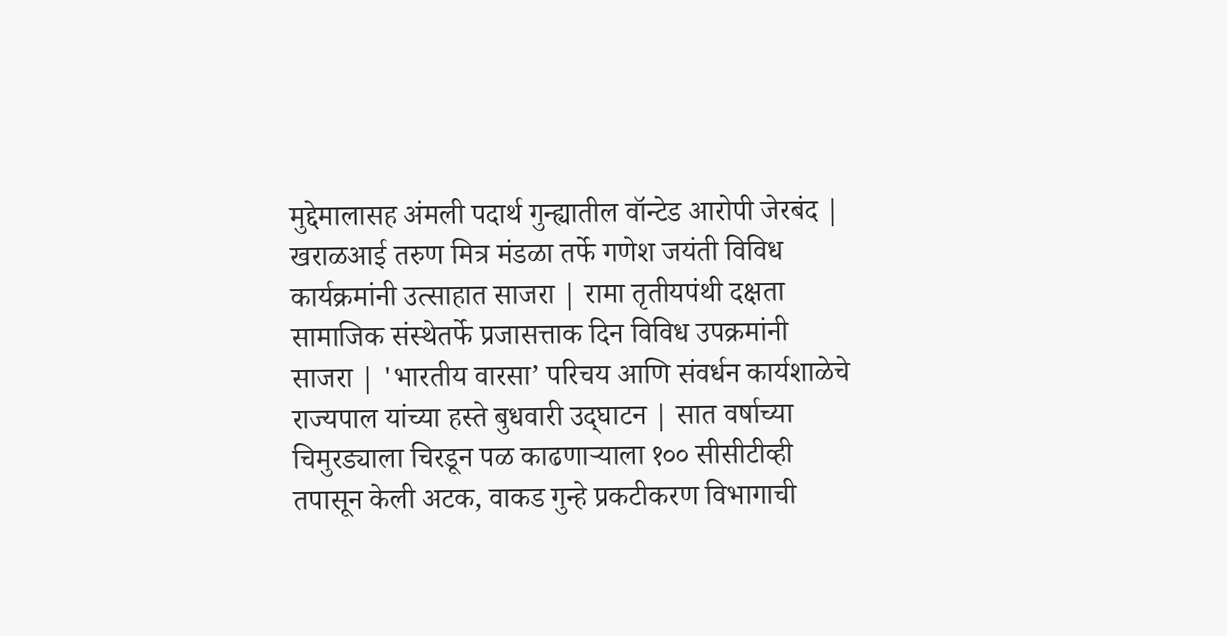मुद्देमालासह अंमली पदार्थ गुन्ह्यातील वॉन्टेड आरोपी जेरबंद | खराळआई तरुण मित्र मंडळा तर्फे गणेश जयंती विविध कार्यक्रमांनी उत्साहात साजरा | रामा तृतीयपंथी दक्षता सामाजिक संस्थेतर्फे प्रजासत्ताक दिन विविध उपक्रमांनी साजरा | 'भारतीय वारसा’ परिचय आणि संवर्धन कार्यशाळेचे राज्यपाल यांच्या हस्ते बुधवारी उद्‌घाटन | सात वर्षाच्या चिमुरड्याला चिरडून पळ काढणाऱ्याला १०० सीसीटीव्ही तपासून केली अटक, वाकड गुन्हे प्रकटीकरण विभागाची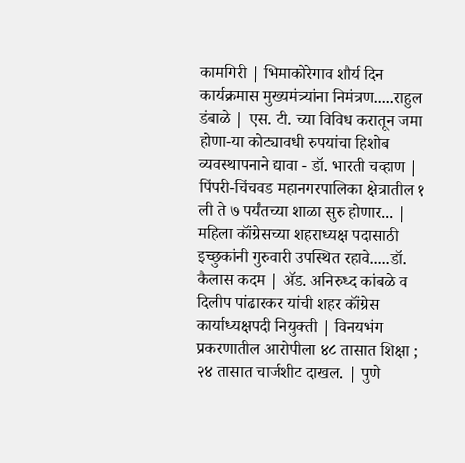कामगिरी | भिमाकोरेगाव शौर्य दिन कार्यक्रमास मुख्यमंत्र्यांना निमंत्रण.....राहुल डंबाळे | एस. टी. च्या विविध करातून जमा होणा-या कोट्यावधी रुपयांचा हिशोब व्यवस्थापनाने द्यावा - डॉ. भारती चव्हाण | पिंपरी-चिंचवड महानगरपालिका क्षेत्रातील १ ली ते ७ पर्यंतच्या शाळा सुरु होणार... | महिला कॉंग्रेसच्या शहराध्यक्ष पदासाठी इच्छुकांनी गुरुवारी उपस्थित रहावे.....डॉ. कैलास कदम | ॲड. अनिरुध्द कांबळे व दिलीप पांढारकर यांची शहर कॉंग्रेस कार्याध्यक्षपदी नियुक्ती | विनयभंग प्रकरणातील आरोपीला ४८ तासात शिक्षा ; २४ तासात चार्जशीट दाखल. | पुणे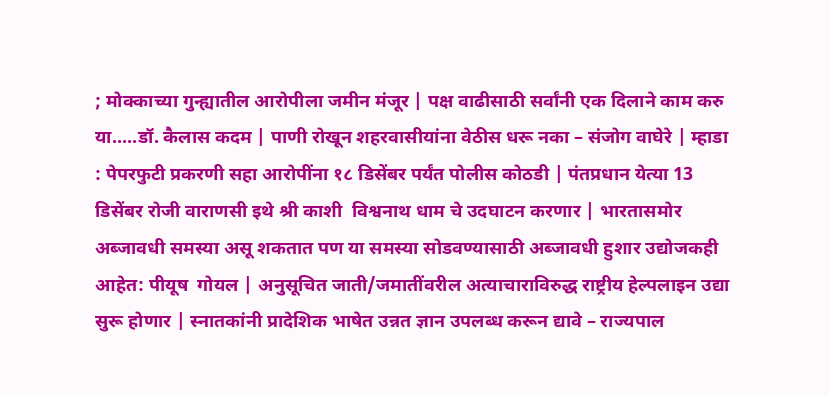; मोक्काच्या गुन्ह्यातील आरोपीला जमीन मंजूर | पक्ष वाढीसाठी सर्वांनी एक दिलाने काम करु या.....डॉ. कैलास कदम | पाणी रोखून शहरवासीयांना वेठीस धरू नका – संजोग वाघेरे | म्हाडा : पेपरफुटी प्रकरणी सहा आरोपींना १८ डिसेंबर पर्यंत पोलीस कोठडी | पंतप्रधान येत्या 13 डिसेंबर रोजी वाराणसी इथे श्री काशी  विश्वनाथ धाम चे उदघाटन करणार | भारतासमोर अब्जावधी समस्या असू शकतात पण या समस्या सोडवण्यासाठी अब्जावधी हुशार उद्योजकही आहेत: पीयूष  गोयल | अनुसूचित जाती/जमातींवरील अत्याचाराविरुद्ध राष्ट्रीय हेल्पलाइन उद्या सुरू होणार | स्नातकांनी प्रादेशिक भाषेत उन्नत ज्ञान उपलब्ध करून द्यावे – राज्यपाल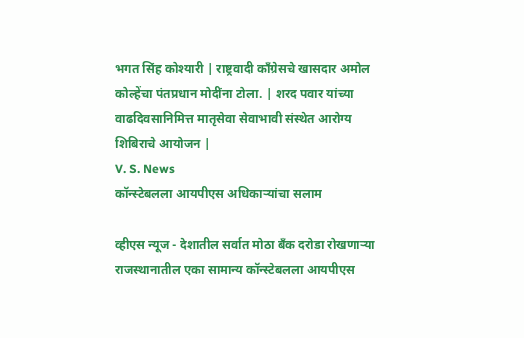भगत सिंह कोश्यारी | राष्ट्रवादी काँग्रेसचे खासदार अमोल कोल्हेंचा पंतप्रधान मोदींना टोला. | शरद पवार यांच्या वाढदिवसानिमित्त मातृसेवा सेवाभावी संस्थेत आरोग्य शिबिराचे आयोजन |
V. S. News
कॉन्स्टेबलला आयपीएस अधिकाऱ्यांचा सलाम

व्हीएस न्यूज - देशातील सर्वात मोठा बँक दरोडा रोखणाऱ्या राजस्थानातील एका सामान्य कॉन्स्टेबलला आयपीएस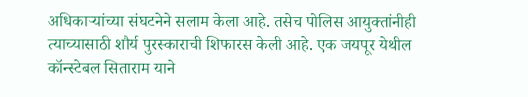अधिकाऱ्यांच्या संघटनेने सलाम केला आहे. तसेच पोलिस आयुक्तांनीही त्याच्यासाठी शौर्य पुरस्काराची शिफारस केली आहे. एक जयपूर येथील कॉन्स्टेबल सिताराम याने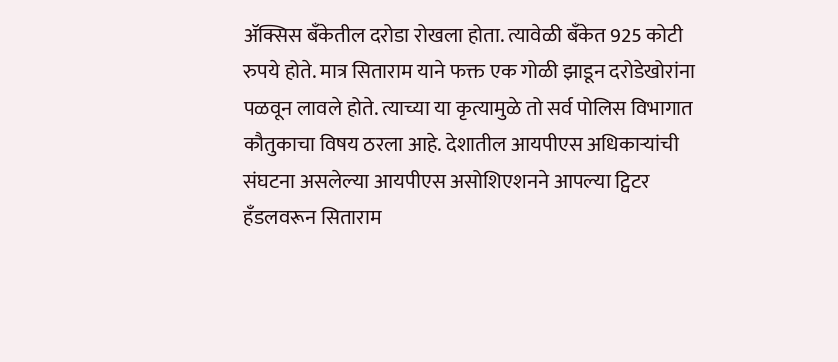ॲक्सिस बँकेतील दरोडा रोखला होता. त्यावेळी बँकेत 925 कोटी रुपये होते. मात्र सिताराम याने फक्त एक गोळी झाडून दरोडेखोरांना पळवून लावले होते. त्याच्या या कृत्यामुळे तो सर्व पोलिस विभागात कौतुकाचा विषय ठरला आहे. देशातील आयपीएस अधिकार्‍यांची संघटना असलेल्या आयपीएस असोशिएशनने आपल्या ट्विटर हँडलवरून सिताराम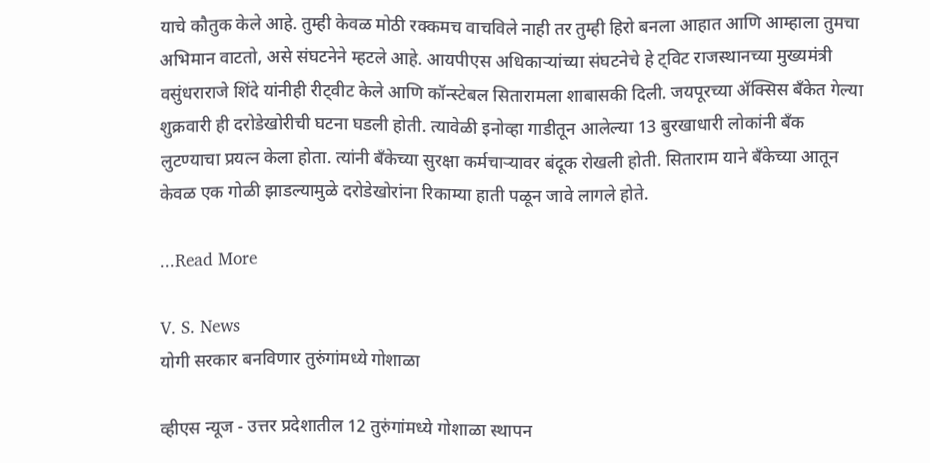याचे कौतुक केले आहे. तुम्ही केवळ मोठी रक्कमच वाचविले नाही तर तुम्ही हिरो बनला आहात आणि आम्हाला तुमचा अभिमान वाटतो, असे संघटनेने म्हटले आहे. आयपीएस अधिकाऱ्यांच्या संघटनेचे हे ट्विट राजस्थानच्या मुख्यमंत्री वसुंधराराजे शिंदे यांनीही रीट्वीट केले आणि कॉन्स्टेबल सितारामला शाबासकी दिली. जयपूरच्या ॲक्सिस बँकेत गेल्या शुक्रवारी ही दरोडेखोरीची घटना घडली होती. त्यावेळी इनोव्हा गाडीतून आलेल्या 13 बुरखाधारी लोकांनी बँक लुटण्याचा प्रयत्न केला होता. त्यांनी बँकेच्या सुरक्षा कर्मचाऱ्यावर बंदूक रोखली होती. सिताराम याने बँकेच्या आतून केवळ एक गोळी झाडल्यामुळे दरोडेखोरांना रिकाम्या हाती पळून जावे लागले होते.

...Read More

V. S. News
योगी सरकार बनविणार तुरुंगांमध्ये गोशाळा

व्हीएस न्यूज - उत्तर प्रदेशातील 12 तुरुंगांमध्ये गोशाळा स्थापन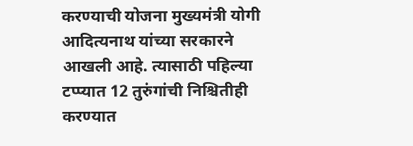करण्याची योजना मुख्यमंत्री योगी आदित्यनाथ यांच्या सरकारने आखली आहे. त्यासाठी पहिल्या टप्प्यात 12 तुरुंगांची निश्चितीही करण्यात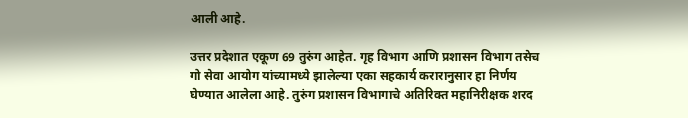आली आहे.

उत्तर प्रदेशात एकूण 69 तुरुंग आहेत. गृह विभाग आणि प्रशासन विभाग तसेच गो सेवा आयोग यांच्यामध्ये झालेल्या एका सहकार्य करारानुसार हा निर्णय घेण्यात आलेला आहे. तुरुंग प्रशासन विभागाचे अतिरिक्त महानिरीक्षक शरद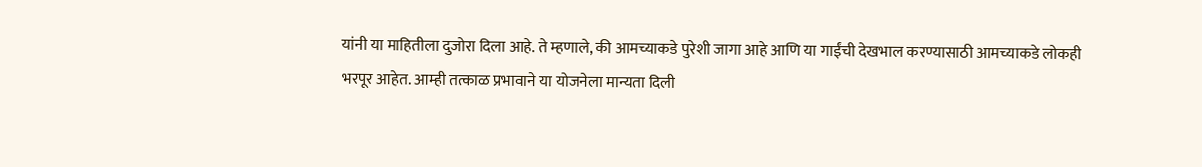यांनी या माहितीला दुजोरा दिला आहे. ते म्हणाले, की आमच्याकडे पुरेशी जागा आहे आणि या गाईंची देखभाल करण्यासाठी आमच्याकडे लोकही भरपूर आहेत. आम्ही तत्काळ प्रभावाने या योजनेला मान्यता दिली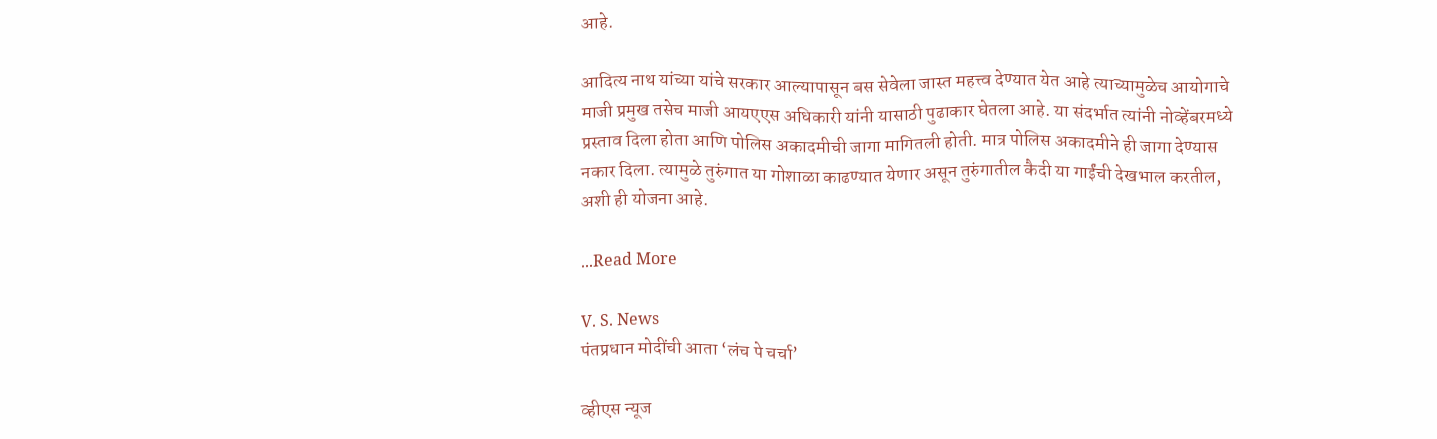आहे.

आदित्य नाथ यांच्या यांचे सरकार आल्यापासून बस सेवेला जास्त महत्त्व देण्यात येत आहे त्याच्यामुळेच आयोगाचे माजी प्रमुख तसेच माजी आयएएस अधिकारी यांनी यासाठी पुढाकार घेतला आहे. या संदर्भात त्यांनी नोव्हेंबरमध्ये प्रस्ताव दिला होता आणि पोलिस अकादमीची जागा मागितली होती. मात्र पोलिस अकादमीने ही जागा देण्यास नकार दिला. त्यामुळे तुरुंगात या गोशाळा काढण्यात येणार असून तुरुंगातील कैदी या गाईंची देखभाल करतील, अशी ही योजना आहे.

...Read More

V. S. News
पंतप्रधान मोदींची आता ‘लंच पे चर्चा’

व्हीएस न्यूज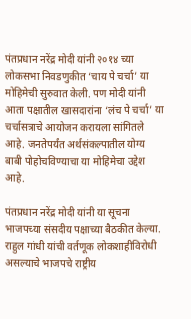पंतप्रधान नरेंद्र मोदी यांनी २०१४ च्या लोकसभा निवडणुकीत ‘चाय पे चर्चा’ या मोहिमेची सुरुवात केली. पण मोदी यांनी आता पक्षातील खासदारांना ‘लंच पे चर्चा’ या चर्चासत्राचे आयोजन करायला सांगितले आहे. जनतेपर्यंत अर्थसंकल्पातील योग्य बाबी पोहोचविण्याचा या मोहिमेचा उद्देश आहे.

पंतप्रधान नरेंद्र मोदी यांनी या सूचना भाजपच्या संसदीय पक्षाच्या बैठकीत केल्या. राहुल गांधी यांची वर्तणूक लोकशाहीविरोधी असल्याचे भाजपचे राष्ट्रीय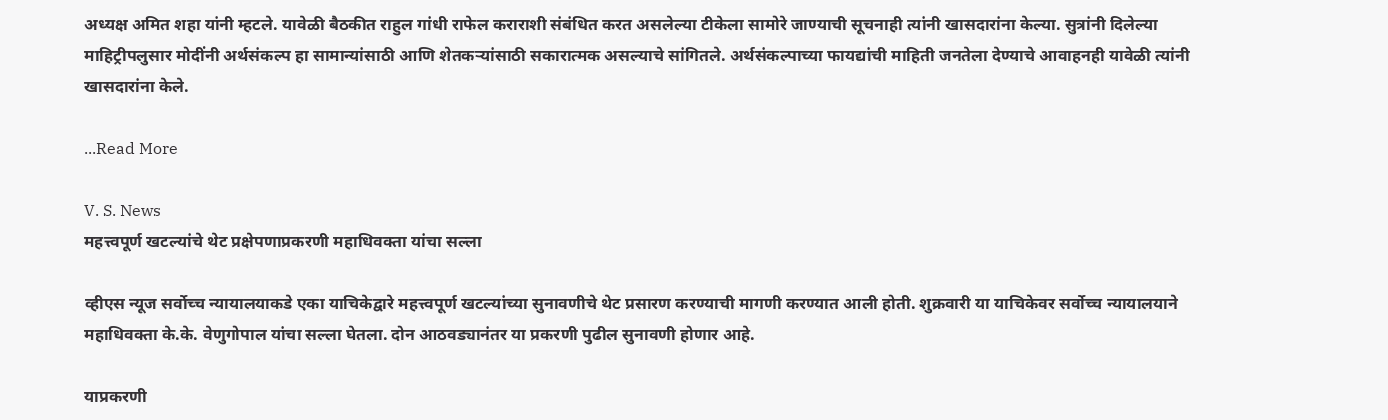अध्यक्ष अमित शहा यांनी म्हटले. यावेळी बैठकीत राहुल गांधी राफेल कराराशी संबंधित करत असलेल्या टीकेला सामोरे जाण्याची सूचनाही त्यांनी खासदारांना केल्या. सुत्रांनी दिलेल्या माहिट्रीपलुसार मोदींनी अर्थसंकल्प हा सामान्यांसाठी आणि शेतकऱ्यांसाठी सकारात्मक असल्याचे सांगितले. अर्थसंकल्पाच्या फायद्यांची माहिती जनतेला देण्याचे आवाहनही यावेळी त्यांनी खासदारांना केले.

...Read More

V. S. News
महत्त्वपूर्ण खटल्यांचे थेट प्रक्षेपणाप्रकरणी महाधिवक्ता यांचा सल्ला

व्हीएस न्यूज सर्वोच्च न्यायालयाकडे एका याचिकेद्वारे महत्त्वपूर्ण खटल्यांच्या सुनावणीचे थेट प्रसारण करण्याची मागणी करण्यात आली होती. शुक्रवारी या याचिकेवर सर्वोच्च न्यायालयाने महाधिवक्ता के.के. वेणुगोपाल यांचा सल्ला घेतला. दोन आठवड्यानंतर या प्रकरणी पुढील सुनावणी होणार आहे.

याप्रकरणी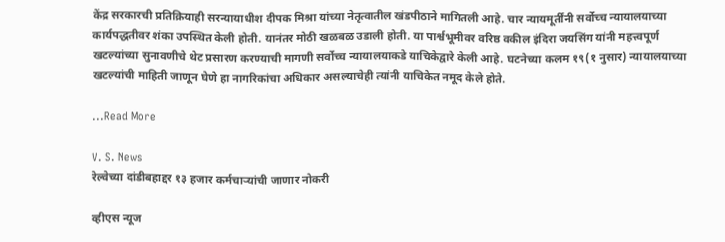केंद्र सरकारची प्रतिक्रियाही सरन्यायाधीश दीपक मिश्रा यांच्या नेतृत्वातील खंडपीठाने मागितली आहे. चार न्यायमूर्तींनी सर्वोच्च न्यायालयाच्या कार्यपद्धतीवर शंका उपस्थित केली होती. यानंतर मोठी खळबळ उडाली होती. या पार्श्वभूमीवर वरिष्ठ वकील इंदिरा जयसिंग यांनी महत्त्वपूर्ण खटल्यांच्या सुनावणीचे थेट प्रसारण करण्याची मागणी सर्वोच्च न्यायालयाकडे याचिकेद्वारे केली आहे. घटनेच्या कलम १९(१ नुसार) न्यायालयाच्या खटल्यांची माहिती जाणून घेणे हा नागरिकांचा अधिकार असल्याचेही त्यांनी याचिकेत नमूद केले होते.

...Read More

V. S. News
रेल्वेच्या दांडीबहाद्दर १३ हजार कर्मचाऱ्यांची जाणार नोकरी

व्हीएस न्यूज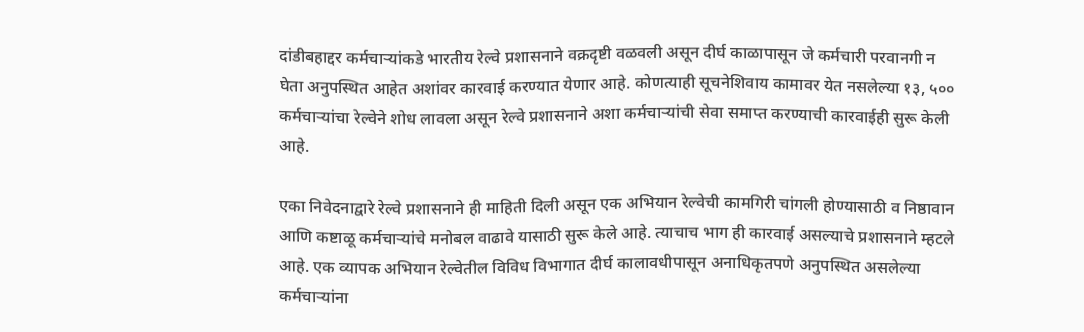दांडीबहाद्दर कर्मचाऱ्यांकडे भारतीय रेल्वे प्रशासनाने वक्रदृष्टी वळवली असून दीर्घ काळापासून जे कर्मचारी परवानगी न घेता अनुपस्थित आहेत अशांवर कारवाई करण्यात येणार आहे. कोणत्याही सूचनेशिवाय कामावर येत नसलेल्या १३, ५०० कर्मचाऱ्यांचा रेल्वेने शोध लावला असून रेल्वे प्रशासनाने अशा कर्मचाऱ्यांची सेवा समाप्त करण्याची कारवाईही सुरू केली आहे.

एका निवेदनाद्वारे रेल्वे प्रशासनाने ही माहिती दिली असून एक अभियान रेल्वेची कामगिरी चांगली होण्यासाठी व निष्ठावान आणि कष्टाळू कर्मचाऱ्यांचे मनोबल वाढावे यासाठी सुरू केले आहे. त्याचाच भाग ही कारवाई असल्याचे प्रशासनाने म्हटले आहे. एक व्यापक अभियान रेल्वेतील विविध विभागात दीर्घ कालावधीपासून अनाधिकृतपणे अनुपस्थित असलेल्या कर्मचाऱ्यांना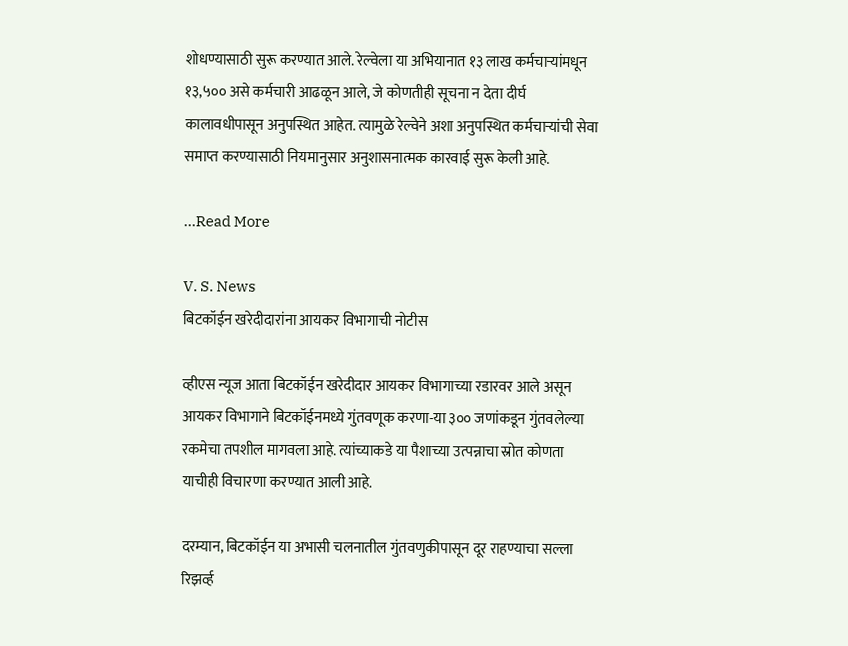शोधण्यासाठी सुरू करण्यात आले. रेल्वेला या अभियानात १३ लाख कर्मचाऱ्यांमधून १३,५०० असे कर्मचारी आढळून आले, जे कोणतीही सूचना न देता दीर्घ कालावधीपासून अनुपस्थित आहेत. त्यामुळे रेल्वेने अशा अनुपस्थित कर्मचाऱ्यांची सेवा समाप्त करण्यासाठी नियमानुसार अनुशासनात्मक कारवाई सुरू केली आहे.

...Read More

V. S. News
बिटकॉईन खरेदीदारांना आयकर विभागाची नोटीस

व्हीएस न्यूज आता बिटकॉईन खरेदीदार आयकर विभागाच्या रडारवर आले असून आयकर विभागाने बिटकॉईनमध्ये गुंतवणूक करणा-या ३०० जणांकडून गुंतवलेल्या रकमेचा तपशील मागवला आहे. त्यांच्याकडे या पैशाच्या उत्पन्नाचा स्रोत कोणता याचीही विचारणा करण्यात आली आहे.

दरम्यान, बिटकॉईन या अभासी चलनातील गुंतवणुकीपासून दूर राहण्याचा सल्ला रिझर्व्ह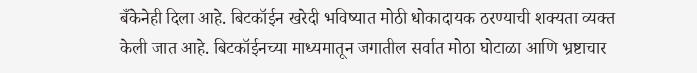बँकेनेही दिला आहे. बिटकॉईन खरेदी भविष्यात मोठी धोकादायक ठरण्याची शक्यता व्यक्त केली जात आहे. बिटकॉईनच्या माध्यमातून जगातील सर्वात मोठा घोटाळा आणि भ्रष्टाचार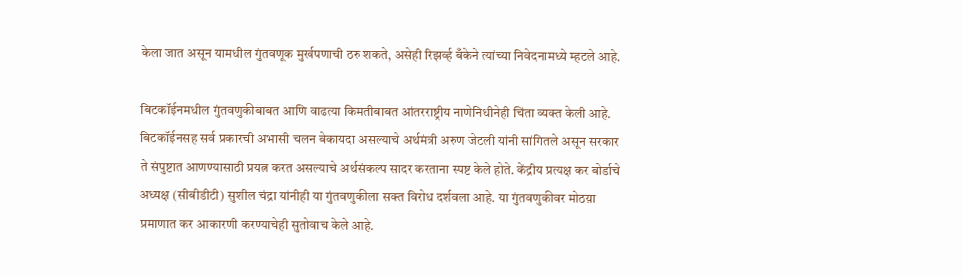केला जात असून यामधील गुंतवणूक मुर्खपणाची ठरु शकते, असेही रिझर्व्ह बँकेने त्यांच्या निवेदनामध्ये म्हटले आहे.

बिटकॉईनमधील गुंतवणुकीबाबत आणि वाढत्या किमतीबाबत आंतरराष्ट्रीय नाणेनिधीनेही चिंता व्यक्त केली आहे. बिटकॉईनसह सर्व प्रकारची अभासी चलन बेकायदा असल्याचे अर्थमंत्री अरुण जेटली यांनी सांगितले असून सरकार ते संपुष्टात आणण्यासाठी प्रयत्न करत असल्याचे अर्थसंकल्प सादर करताना स्पष्ट केले होते. केंद्रीय प्रत्यक्ष कर बोर्डाचे अध्यक्ष (सीबीडीटी) सुशील चंद्रा यांनीही या गुंतवणुकीला सक्त विरोध दर्शवला आहे. या गुंतवणुकीवर मोठय़ा प्रमाणात कर आकारणी करण्याचेही सुतोवाच केले आहे.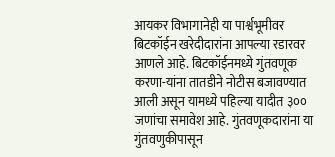आयकर विभागानेही या पार्श्वभूमीवर बिटकॉईन खरेदीदारांना आपल्या रडारवर आणले आहे. बिटकॉईनमध्ये गुंतवणूक करणा-यांना तातडीने नोटीस बजावण्यात आली असून यामध्ये पहिल्या यादीत ३०० जणांचा समावेश आहे. गुंतवणूकदारांना या गुंतवणुकीपासून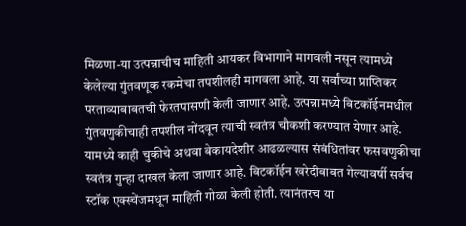मिळणा-या उत्पन्नाचीच माहिती आयकर विभागाने मागवली नसून त्यामध्ये केलेल्या गुंतवणूक रकमेचा तपशीलही मागवला आहे. या सर्वांच्या प्राप्तिकर परताव्याबाबतची फेरतपासणी केली जाणार आहे. उत्पन्नामध्ये बिटकॉईनमधील गुंतवणुकीचाही तपशील नोंदवून त्याची स्वतंत्र चौकशी करण्यात येणार आहे. यामध्ये काही चुकीचे अथवा बेकायदेशीर आढळल्यास संबंधितांवर फसवणुकीचा स्वतंत्र गुन्हा दाखल केला जाणार आहे. बिटकॉईन खरेदीबाबत गेल्यावर्षी सर्वच स्टॉक एक्स्चेंजमधून माहिती गोळा केली होती. त्यानंतरच या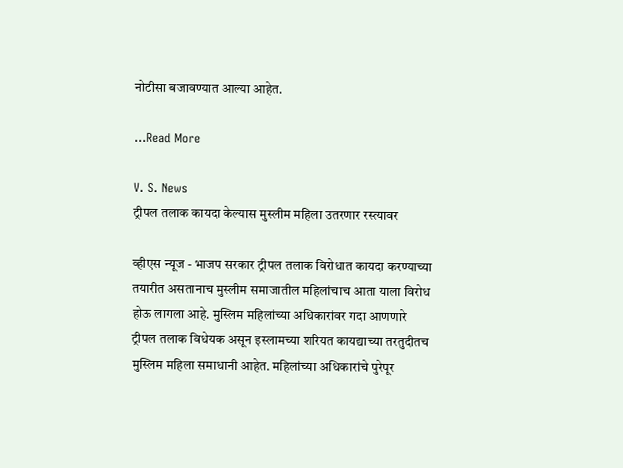नोटीसा बजावण्यात आल्या आहेत.

...Read More

V. S. News
ट्रीपल तलाक कायदा केल्यास मुस्लीम महिला उतरणार रस्त्यावर

व्हीएस न्यूज - भाजप सरकार ट्रीपल तलाक विरोधात कायदा करण्याच्या तयारीत असतानाच मुस्लीम समाजातील महिलांचाच आता याला विरोध होऊ लागला आहे. मुस्लिम महिलांच्या अधिकारांवर गदा आणणारे ट्रीपल तलाक विधेयक असून इस्लामच्या शरियत कायद्याच्या तरतुदीतच मुस्लिम महिला समाधानी आहेत. महिलांच्या अधिकारांचे पुरेपूर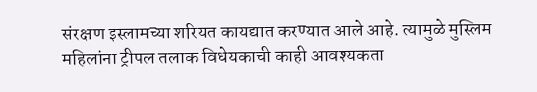संरक्षण इस्लामच्या शरियत कायद्यात करण्यात आले आहे. त्यामुळे मुस्लिम महिलांना ट्रीपल तलाक विधेयकाची काही आवश्यकता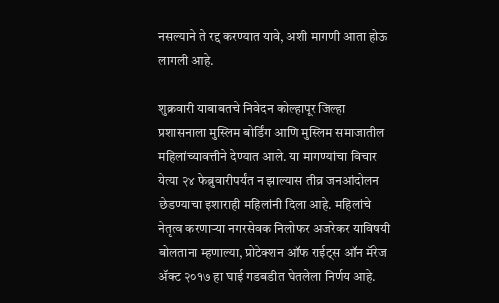नसल्याने ते रद्द करण्यात यावे, अशी मागणी आता होऊ लागली आहे.

शुक्रवारी याबाबतचे निवेदन कोल्हापूर जिल्हा प्रशासनाला मुस्लिम बोर्डिंग आणि मुस्लिम समाजातील महिलांच्यावत्तीने देण्यात आले. या मागण्यांचा विचार येत्या २४ फेब्रुवारीपर्यंत न झाल्यास तीव्र जनआंदोलन छेडण्याचा इशाराही महिलांनी दिला आहे. महिलांचे नेतृत्व करणाऱ्या नगरसेवक निलोफर अजरेकर याविषयी बोलताना म्हणाल्या, प्रोटेक्शन ऑफ राईट्स ऑन मॅरेज ॲक्ट २०१७ हा घाई गडबडीत घेतलेला निर्णय आहे.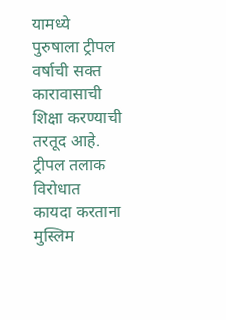यामध्ये पुरुषाला ट्रीपल वर्षाची सक्त कारावासाची शिक्षा करण्याची तरतूद आहे. ट्रीपल तलाक विरोधात कायदा करताना मुस्लिम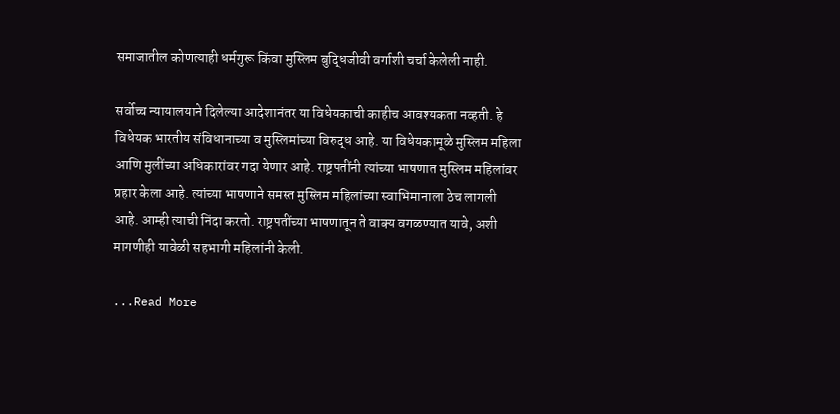समाजातील कोणत्याही धर्मगुरू किंवा मुस्लिम बुद्धिजीवी वर्गाशी चर्चा केलेली नाही.

सर्वोच्च न्यायालयाने दिलेल्या आदेशानंतर या विधेयकाची काहीच आवश्यकता नव्हती. हे विधेयक भारतीय संविधानाच्या व मुस्लिमांच्या विरुद्ध आहे. या विधेयकामूळे मुस्लिम महिला आणि मुलींच्या अधिकारांवर गदा येणार आहे. राष्ट्रपतींनी त्यांच्या भाषणात मुस्लिम महिलांवर प्रहार केला आहे. त्यांच्या भाषणाने समस्त मुस्लिम महिलांच्या स्वाभिमानाला ठेच लागली आहे. आम्ही त्याची निंदा करतो. राष्ट्रपतींच्या भाषणातून ते वाक्य वगळण्यात यावे, अशी मागणीही यावेळी सहभागी महिलांनी केली.

...Read More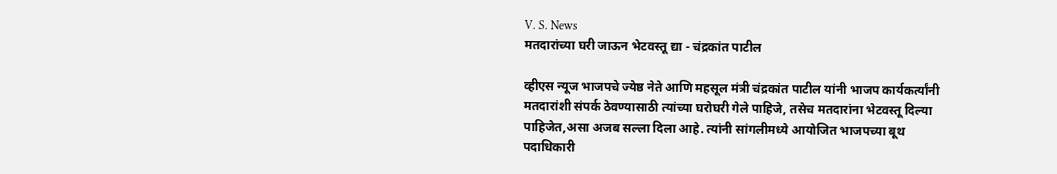V. S. News
मतदारांच्या घरी जाऊन भेटवस्तू द्या - चंद्रकांत पाटील

व्हीएस न्यूज भाजपचे ज्येष्ठ नेते आणि महसूल मंत्री चंद्रकांत पाटील यांनी भाजप कार्यकर्त्यांनी मतदारांशी संपर्क ठेवण्यासाठी त्यांच्या घरोघरी गेले पाहिजे, तसेच मतदारांना भेटवस्तू दिल्या पाहिजेत,असा अजब सल्ला दिला आहे. त्यांनी सांगलीमध्ये आयोजित भाजपच्या बूथ पदाधिकारी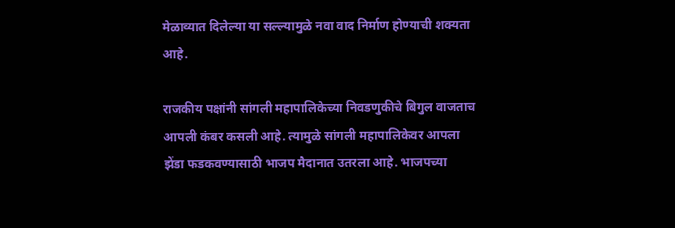मेळाव्यात दिलेल्या या सल्ल्यामुळे नवा वाद निर्माण होण्याची शक्यता आहे.

राजकीय पक्षांनी सांगली महापालिकेच्या निवडणुकीचे बिगुल वाजताच आपली कंबर कसली आहे. त्यामुळे सांगली महापालिकेवर आपला झेंडा फडकवण्यासाठी भाजप मैदानात उतरला आहे. भाजपच्या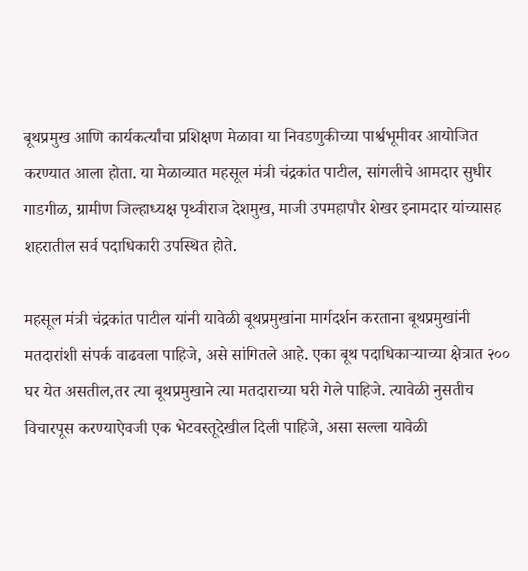बूथप्रमुख आणि कार्यकर्त्यांचा प्रशिक्षण मेळावा या निवडणुकीच्या पार्श्वभूमीवर आयोजित करण्यात आला होता. या मेळाव्यात महसूल मंत्री चंद्रकांत पाटील, सांगलीचे आमदार सुधीर गाडगीळ, ग्रामीण जिल्हाध्यक्ष पृथ्वीराज देशमुख, माजी उपमहापौर शेखर इनामदार यांच्यासह शहरातील सर्व पदाधिकारी उपस्थित होते.

महसूल मंत्री चंद्रकांत पाटील यांनी यावेळी बूथप्रमुखांना मार्गदर्शन करताना बूथप्रमुखांनी मतदारांशी संपर्क वाढवला पाहिजे, असे सांगितले आहे. एका बूथ पदाधिकाऱ्याच्या क्षेत्रात २०० घर येत असतील,तर त्या बूथप्रमुखाने त्या मतदाराच्या घरी गेले पाहिजे. त्यावेळी नुसतीच विचारपूस करण्याऐवजी एक भेटवस्तूदेखील दिली पाहिजे, असा सल्ला यावेळी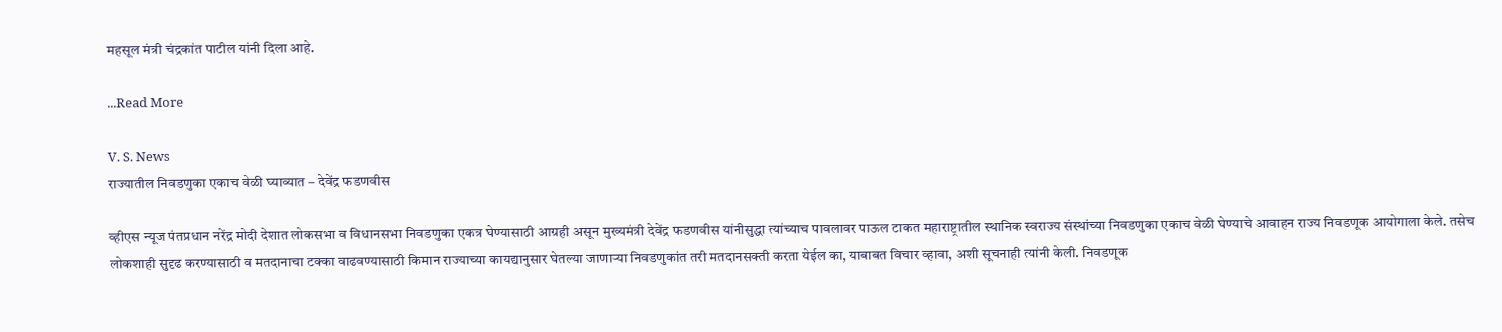महसूल मंत्री चंद्रकांत पाटील यांनी दिला आहे.

...Read More

V. S. News
राज्यातील निवडणुका एकाच वेळी घ्याव्यात – देवेंद्र फडणवीस

व्हीएस न्यूज पंतप्रधान नरेंद्र मोदी देशात लोकसभा व विधानसभा निवडणुका एकत्र घेण्यासाठी आग्रही असून मुख्यमंत्री देवेंद्र फडणवीस यांनीसुद्धा त्यांच्याच पावलावर पाऊल टाकत महाराष्ट्रातील स्थानिक स्वराज्य संस्थांच्या निवडणुका एकाच वेळी घेण्याचे आवाहन राज्य निवडणूक आयोगाला केले. तसेच लोकशाही सुदृढ करण्यासाठी व मतदानाचा टक्का वाढवण्यासाठी किमान राज्याच्या कायद्यानुसार घेतल्या जाणाऱ्या निवडणुकांत तरी मतदानसक्ती करता येईल का, याबाबत विचार व्हावा, अशी सूचनाही त्यांनी केली. निवडणूक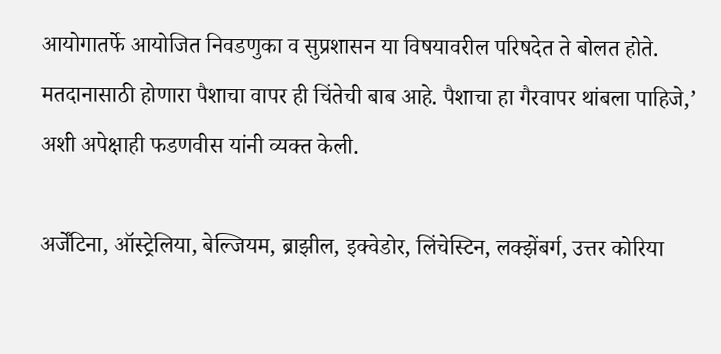आयोगातर्फे आयोजित निवडणुका व सुप्रशासन या विषयावरील परिषदेत ते बोलत होते. मतदानासाठी होणारा पैशाचा वापर ही चिंतेची बाब आहे. पैशाचा हा गैरवापर थांबला पाहिजे,’ अशी अपेक्षाही फडणवीस यांनी व्यक्त केली.

अर्जेंटिना, ऑस्ट्रेलिया, बेल्जियम, ब्राझील, इक्वेडोर, लिंचेस्टिन, लक्झेंबर्ग, उत्तर कोरिया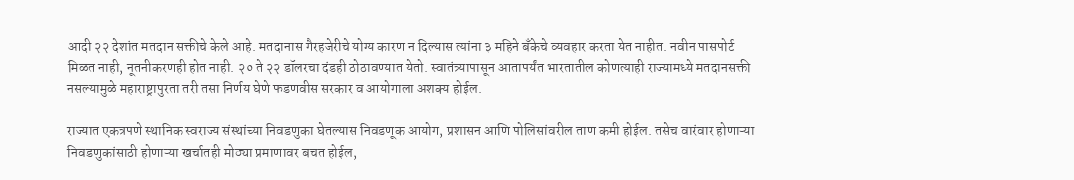आदी २२ देशांत मतदान सक्तीचे केले आहे. मतदानास गैरहजेरीचे योग्य कारण न दिल्यास त्यांना ३ महिने बँकेचे व्यवहार करता येत नाहीत. नवीन पासपोर्ट मिळत नाही, नूतनीकरणही होत नाही. २० ते २२ डॉलरचा दंडही ठोठावण्यात येतो. स्वातंत्र्यापासून आतापर्यंत भारतातील कोणत्याही राज्यामध्ये मतदानसक्ती नसल्यामुळे महाराष्ट्रापुरता तरी तसा निर्णय घेणे फडणवीस सरकार व आयोगाला अशक्य होईल.

राज्यात एकत्रपणे स्थानिक स्वराज्य संस्थांच्या निवडणुका घेतल्यास निवडणूक आयोग, प्रशासन आणि पोलिसांवरील ताण कमी होईल. तसेच वारंवार होणाऱ्या निवडणुकांसाठी होणाऱ्या खर्चातही मोठ्या प्रमाणावर बचत होईल,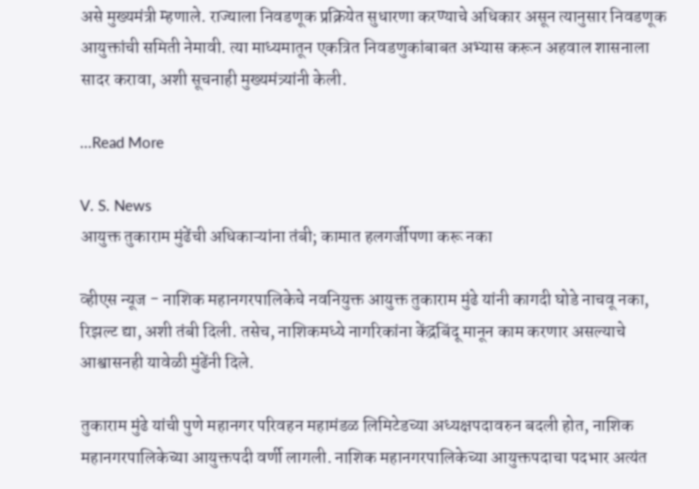असे मुख्यमंत्री म्हणाले. राज्याला निवडणूक प्रक्रियेत सुधारणा करण्याचे अधिकार असून त्यानुसार निवडणूक आयुक्तांची समिती नेमावी. त्या माध्यमातून एकत्रित निवडणुकांबाबत अभ्यास करून अहवाल शासनाला सादर करावा, अशी सूचनाही मुख्यमंत्र्यांनी केली.

...Read More

V. S. News
आयुक्त तुकाराम मुंढेंची अधिकाऱ्यांना तंबी; कामात हलगर्जीपणा करू नका

व्हीएस न्यूज - नाशिक महानगरपालिकेचे नवनियुक्त आयुक्त तुकाराम मुंढे यांनी कागदी घोडे नाचवू नका, रिझल्ट द्या, अशी तंबी दिली. तसेच, नाशिकमध्ये नागरिकांना केंद्रबिंदू मानून काम करणार असल्याचे आश्वासनही यावेळी मुंढेंनी दिले.

तुकाराम मुंढे यांची पुणे महानगर परिवहन महामंडळ लिमिटेडच्या अध्यक्षपदावरुन बदली होत, नाशिक महानगरपालिकेच्या आयुक्तपदी वर्णी लागली. नाशिक महानगरपालिकेच्या आयुक्तपदाचा पदभार अत्यंत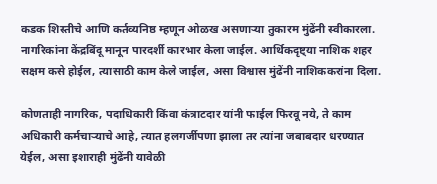कडक शिस्तीचे आणि कर्तव्यनिष्ठ म्हणून ओळख असणाऱ्या तुकारम मुंढेंनी स्वीकारला. नागरिकांना केंद्रबिंदू मानून पारदर्शी कारभार केला जाईल. आर्थिकदृष्ट्या नाशिक शहर सक्षम कसे होईल, त्यासाठी काम केले जाईल, असा विश्वास मुंढेंनी नाशिककरांना दिला.

कोणताही नागरिक, पदाधिकारी किंवा कंत्राटदार यांनी फाईल फिरवू नये, ते काम अधिकारी कर्मचाऱ्याचे आहे, त्यात हलगर्जीपणा झाला तर त्यांना जबाबदार धरण्यात येईल, असा इशाराही मुंढेंनी यावेळी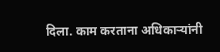दिला. काम करताना अधिकाऱ्यांनी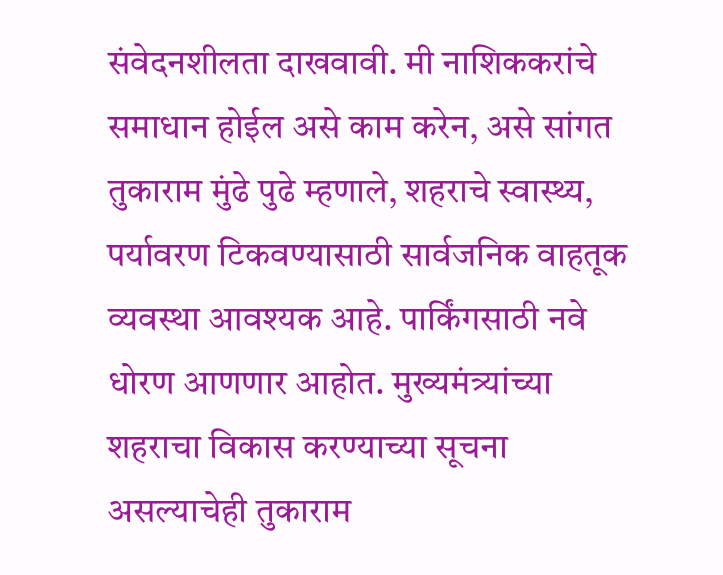संवेदनशीलता दाखवावी. मी नाशिककरांचे समाधान होईल असे काम करेन, असे सांगत तुकाराम मुंढे पुढे म्हणाले, शहराचे स्वास्थ्य, पर्यावरण टिकवण्यासाठी सार्वजनिक वाहतूक व्यवस्था आवश्यक आहे. पार्किंगसाठी नवे धोरण आणणार आहोत. मुख्यमंत्र्यांच्या शहराचा विकास करण्याच्या सूचना असल्याचेही तुकाराम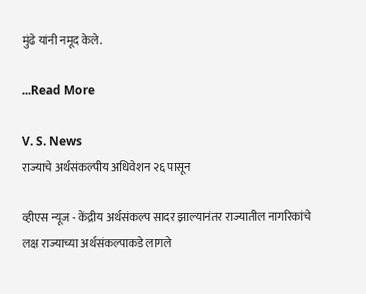मुंढे यांनी नमूद केले.

...Read More

V. S. News
राज्याचे अर्थसंकल्पीय अधिवेशन २६ पासून

व्हीएस न्यूज - केंद्रीय अर्थसंकल्प सादर झाल्यानंतर राज्यातील नागरिकांचे लक्ष राज्याच्या अर्थसंकल्पाकडे लागले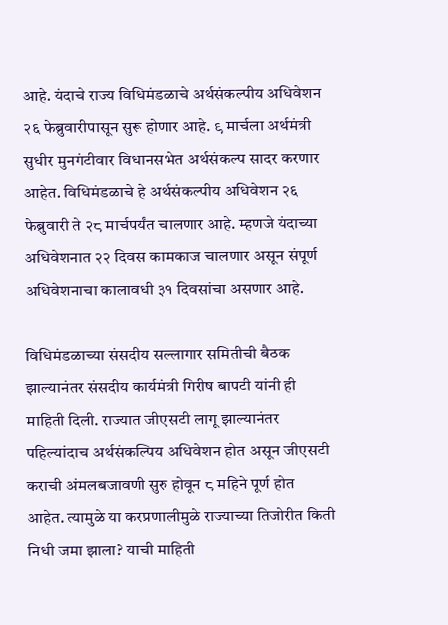आहे. यंदाचे राज्य विधिमंडळाचे अर्थसंकल्पीय अधिवेशन २६ फेब्रुवारीपासून सुरू होणार आहे. ९ मार्चला अर्थमंत्री सुधीर मुनगंटीवार विधानसभेत अर्थसंकल्प सादर करणार आहेत. विधिमंडळाचे हे अर्थसंकल्पीय अधिवेशन २६ फेब्रुवारी ते २८ मार्चपर्यंत चालणार आहे. म्हणजे यंदाच्या अधिवेशनात २२ दिवस कामकाज चालणार असून संपूर्ण अधिवेशनाचा कालावधी ३१ दिवसांचा असणार आहे.

विधिमंडळाच्या संसदीय सल्लागार समितीची बैठक झाल्यानंतर संसदीय कार्यमंत्री गिरीष बापटी यांनी ही माहिती दिली. राज्यात जीएसटी लागू झाल्यानंतर पहिल्यांदाच अर्थसंकल्पिय अधिवेशन होत असून जीएसटी कराची अंमलबजावणी सुरु होवून ८ महिने पूर्ण होत आहेत. त्यामुळे या करप्रणालीमुळे राज्याच्या तिजोरीत किती निधी जमा झाला? याची माहिती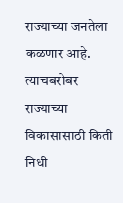राज्याच्या जनतेला कळणार आहे. त्याचबरोबर राज्याच्या विकासासाठी किती निधी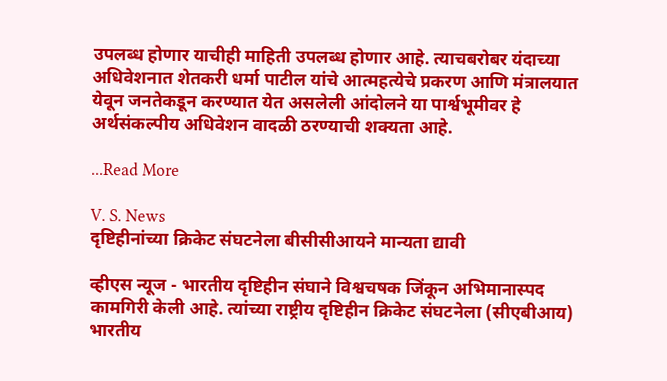उपलब्ध होणार याचीही माहिती उपलब्ध होणार आहे. त्याचबरोबर यंदाच्या अधिवेशनात शेतकरी धर्मा पाटील यांचे आत्महत्येचे प्रकरण आणि मंत्रालयात येवून जनतेकडून करण्यात येत असलेली आंदोलने या पार्श्वभूमीवर हे अर्थसंकल्पीय अधिवेशन वादळी ठरण्याची शक्यता आहे.

...Read More

V. S. News
दृष्टिहीनांच्या क्रिकेट संघटनेला बीसीसीआयने मान्यता द्यावी

व्हीएस न्यूज - भारतीय दृष्टिहीन संघाने विश्वचषक जिंकून अभिमानास्पद कामगिरी केली आहे. त्यांच्या राष्ट्रीय दृष्टिहीन क्रिकेट संघटनेला (सीएबीआय) भारतीय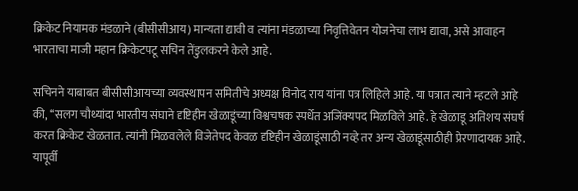क्रिकेट नियामक मंडळाने (बीसीसीआय) मान्यता द्यावी व त्यांना मंडळाच्या निवृत्तिवेतन योजनेचा लाभ द्यावा, असे आवाहन भारताचा माजी महान क्रिकेटपटू सचिन तेंडुलकरने केले आहे.

सचिनने याबाबत बीसीसीआयच्या व्यवस्थापन समितीचे अध्यक्ष विनोद राय यांना पत्र लिहिले आहे. या पत्रात त्याने म्हटले आहे की, ‘‘सलग चौथ्यांदा भारतीय संघाने दृष्टिहीन खेळाडूंच्या विश्वचषक स्पर्धेत अजिंक्यपद मिळविले आहे. हे खेळाडू अतिशय संघर्ष करत क्रिकेट खेळतात. त्यांनी मिळवलेले विजेतेपद केवळ दृष्टिहीन खेळाडूंसाठी नव्हे तर अन्य खेळाडूंसाठीही प्रेरणादायक आहे. यापूर्वी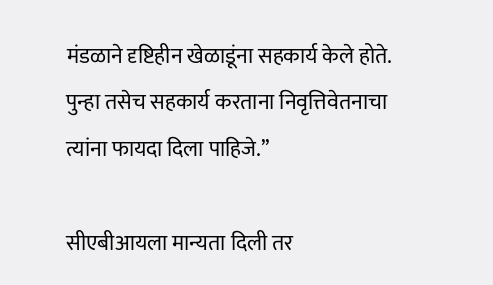मंडळाने दृष्टिहीन खेळाडूंना सहकार्य केले होते. पुन्हा तसेच सहकार्य करताना निवृत्तिवेतनाचा त्यांना फायदा दिला पाहिजे.’’

सीएबीआयला मान्यता दिली तर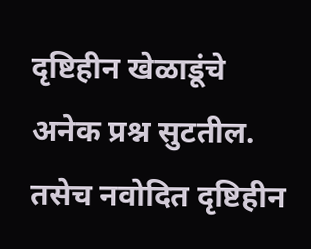दृष्टिहीन खेळाडूंचे अनेक प्रश्न सुटतील. तसेच नवोदित दृष्टिहीन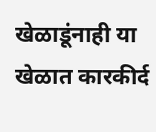खेळाडूंनाही या खेळात कारकीर्द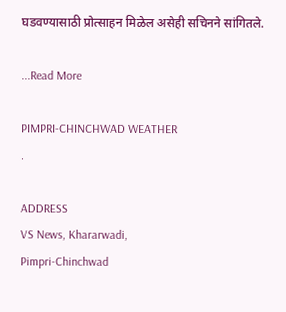घडवण्यासाठी प्रोत्साहन मिळेल असेही सचिनने सांगितले.

...Read More

PIMPRI-CHINCHWAD WEATHER
.

ADDRESS
VS News, Khararwadi,
Pimpri-Chinchwad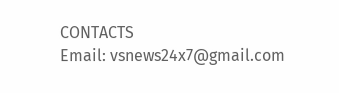CONTACTS
Email: vsnews24x7@gmail.com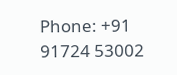Phone: +91 91724 53002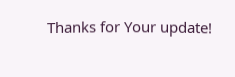Thanks for Your update!